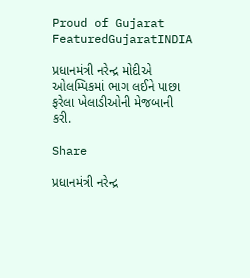Proud of Gujarat
FeaturedGujaratINDIA

પ્રધાનમંત્રી નરેન્દ્ર મોદીએ ઓલમ્પિકમાં ભાગ લઈને પાછા ફરેલા ખેલાડીઓની મેજબાની કરી.

Share

પ્રધાનમંત્રી નરેન્દ્ર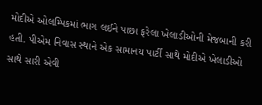મોદીએ ઓલમ્પિકમાં ભાગ લઈને પાછા ફરેલા ખેલાડીઓની મેજબાની કરી હતી. પીએમ નિવાસ સ્થાને એક સામાનય પાર્ટી સાથે મોદીએ ખેલાડીઓ સાથે સારી એવી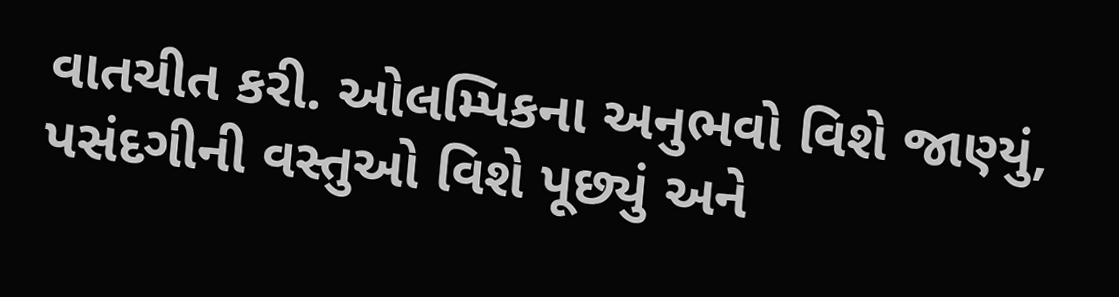વાતચીત કરી. ઓલમ્પિકના અનુભવો વિશે જાણ્યું, પસંદગીની વસ્તુઓ વિશે પૂછ્યું અને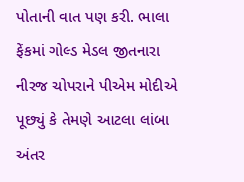પોતાની વાત પણ કરી. ભાલા ફેંકમાં ગોલ્ડ મેડલ જીતનારા નીરજ ચોપરાને પીએમ મોદીએ પૂછ્યું કે તેમણે આટલા લાંબા અંતર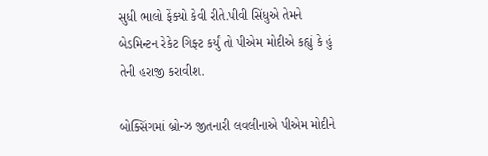સુધી ભાલો ફેંક્યો કેવી રીતે.પીવી સિંધુએ તેમને બેડમિન્ટન રેકેટ ગિફ્ટ કર્યું તો પીએમ મોદીએ કહ્યું કે હું તેની હરાજી કરાવીશ.

બોક્સિંગમાં બ્રોન્ઝ જીતનારી લવલીનાએ પીએમ મોદીને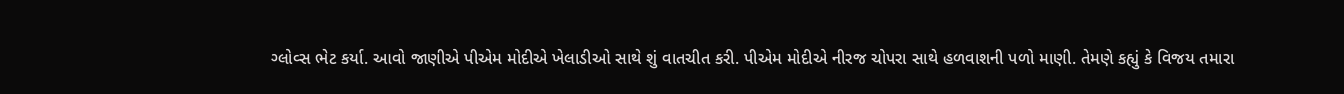ગ્લોવ્સ ભેટ કર્યા. આવો જાણીએ પીએમ મોદીએ ખેલાડીઓ સાથે શું વાતચીત કરી. પીએમ મોદીએ નીરજ ચોપરા સાથે હળવાશની પળો માણી. તેમણે કહ્યું કે વિજય તમારા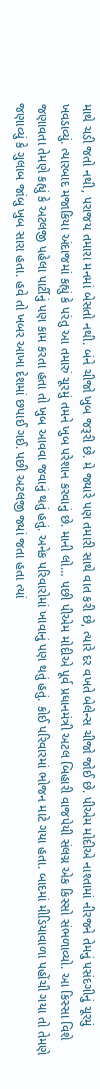માથે ચડી જતો નથી, પરાજય તમારા મનમાં બેસતો નથી. બંને ચીજો ખુબ જરૂરી છે. મે જ્યારે પણ તમારી સાથે વાત કરી છે, ત્યારે દર વખતે બેલેન્સ ચીજો જોઈ છે. પીએમ મોદીએ નાશ્તામાં નીરજને તેમનું પસંદગીનું ચૂરમું ખવડાવ્યું. ત્યારબાદ મજાકિયા અંદાજમાં કહ્યું કે પરંતુ આ તમારું ચૂરમું તમને ખુબ પરેશાન કરવાનું છે. માની લો… પછી પીએમ મોદીએ પૂર્વ પ્રધાનમંત્રી અટલ બિહારી વાજપેયી સંલગ્ન એક કિસ્સો સંભળાવ્યો. આ કિસ્સા વિશે જણાવતા તેમણે કહ્યું કે અટલજી પહેલા પાર્ટીનું પણ કામ કરતા હતા તો ખુબ આવવા જવાનું થતું હતું. અનેક પરિવારોમાં ખાવાનું પણ થતું હતું. કોઈ પરિવારમાં ભોજન માટે ગયા હતા. બાદમાં મીડિયાવાળા પહોંચી ગયા તો તેમણે જણાવ્યું કે ગુલાબ જાંબુ ખુબ સારા હતા. હવે તો ખબર આખા દેશમાં છપાઈ ગઈ. પછી અટલજી જ્યાં જતા હતા ત્યાં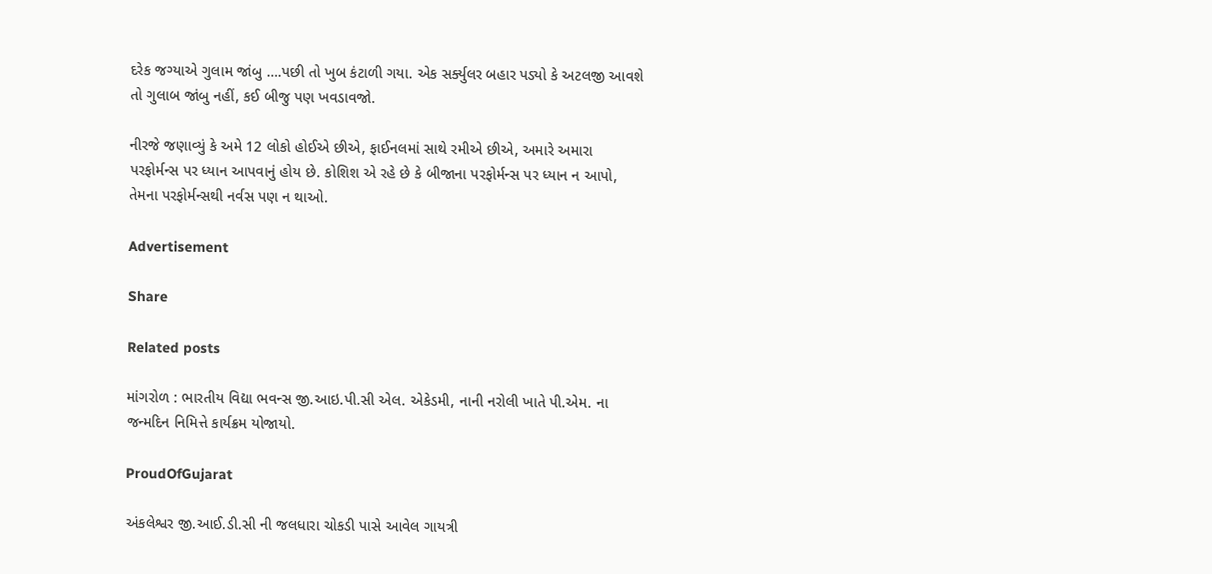દરેક જગ્યાએ ગુલામ જાંબુ ….પછી તો ખુબ કંટાળી ગયા. એક સર્ક્યુલર બહાર પડ્યો કે અટલજી આવશે તો ગુલાબ જાંબુ નહીં, કઈ બીજુ પણ ખવડાવજો.

નીરજે જણાવ્યું કે અમે 12 લોકો હોઈએ છીએ, ફાઈનલમાં સાથે રમીએ છીએ, અમારે અમારા પરફોર્મન્સ પર ધ્યાન આપવાનું હોય છે. કોશિશ એ રહે છે કે બીજાના પરફોર્મન્સ પર ધ્યાન ન આપો, તેમના પરફોર્મન્સથી નર્વસ પણ ન થાઓ.

Advertisement

Share

Related posts

માંગરોળ : ભારતીય વિદ્યા ભવન્સ જી.આઇ.પી.સી એલ. એકેડમી, નાની નરોલી ખાતે પી.એમ. ના જન્મદિન નિમિત્તે કાર્યક્રમ યોજાયો.

ProudOfGujarat

અંકલેશ્વર જી.આઈ.ડી.સી ની જલધારા ચોકડી પાસે આવેલ ગાયત્રી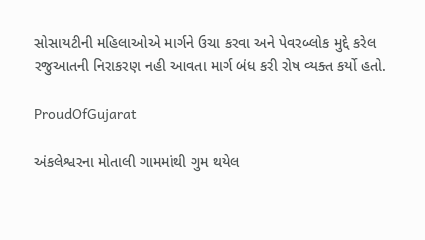સોસાયટીની મહિલાઓએ માર્ગને ઉચા કરવા અને પેવરબ્લોક મુદ્દે કરેલ રજુઆતની નિરાકરણ નહી આવતા માર્ગ બંધ કરી રોષ વ્યક્ત કર્યો હતો.

ProudOfGujarat

અંકલેશ્વરના મોતાલી ગામમાંથી ગુમ થયેલ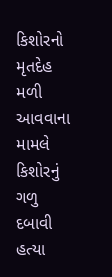કિશોરનો મૃતદેહ મળી આવવાના મામલે કિશોરનું ગળુ દબાવી હત્યા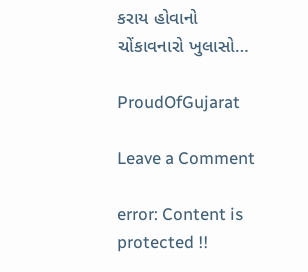કરાય હોવાનો ચોંકાવનારો ખુલાસો…

ProudOfGujarat

Leave a Comment

error: Content is protected !!